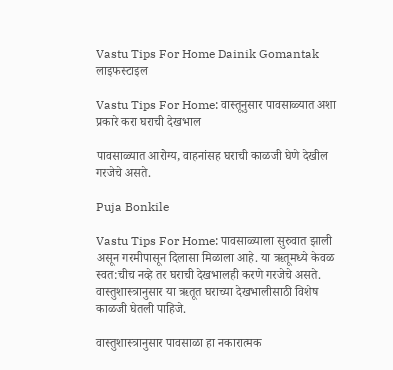Vastu Tips For Home Dainik Gomantak
लाइफस्टाइल

Vastu Tips For Home: वास्तूनुसार पावसाळ्यात अशा प्रकारे करा घराची देखभाल

पावसाळ्यात आरोग्य, वाहनांसह घराची काळजी घेणे देखील गरजेचे असते.

Puja Bonkile

Vastu Tips For Home: पावसाळ्याला सुरुवात झाली असून गरमीपासून दिलासा मिळाला आहे. या ऋतूमध्ये केवळ स्वत:चीच नव्हे तर घराची देखभालही करणे गरजेचे असते. वास्तुशास्त्रानुसार या ऋतूत घराच्या देखभालीसाठी विशेष काळजी घेतली पाहिजे.

वास्तुशास्त्रानुसार पावसाळा हा नकारात्मक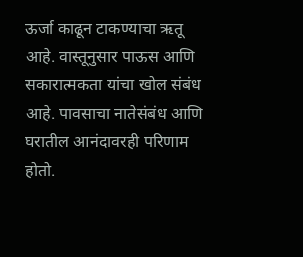ऊर्जा काढून टाकण्याचा ऋतू आहे. वास्तूनुसार पाऊस आणि सकारात्मकता यांचा खोल संबंध आहे. पावसाचा नातेसंबंध आणि घरातील आनंदावरही परिणाम होतो.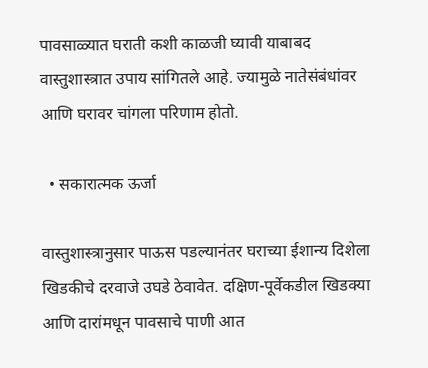पावसाळ्यात घराती कशी काळजी घ्यावी याबाबद वास्तुशास्त्रात उपाय सांगितले आहे. ज्यामुळे नातेसंबंधांवर आणि घरावर चांगला परिणाम होतो.

  • सकारात्मक ऊर्जा

वास्तुशास्त्रानुसार पाऊस पडल्यानंतर घराच्या ईशान्य दिशेला खिडकीचे दरवाजे उघडे ठेवावेत. दक्षिण-पूर्वेकडील खिडक्या आणि दारांमधून पावसाचे पाणी आत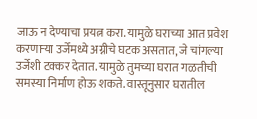जाऊ न देण्याचा प्रयत्न करा. यामुळे घराच्या आत प्रवेश करणार्‍या उर्जेमध्ये अग्नीचे घटक असतात, जे चांगल्या उर्जेशी टक्कर देतात. यामुळे तुमच्या घरात गळतीची समस्या निर्माण होऊ शकते. वास्तूनुसार घरातील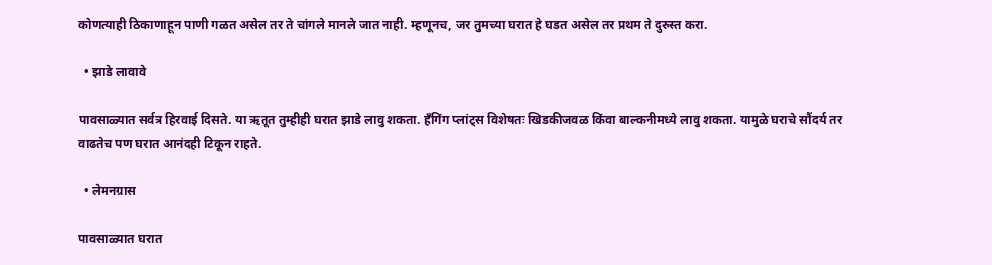कोणत्याही ठिकाणाहून पाणी गळत असेल तर ते चांगले मानले जात नाही. म्हणूनच, जर तुमच्या घरात हे घडत असेल तर प्रथम ते दुरुस्त करा.

  • झाडे लावावे

पावसाळ्यात सर्वत्र हिरवाई दिसते. या ऋतूत तुम्हीही घरात झाडे लावु शकता. हँगिंग प्लांट्स विशेषतः खिडकीजवळ किंवा बाल्कनीमध्ये लावु शकता. यामुळे घराचे सौंदर्य तर वाढतेच पण घरात आनंदही टिकून राहते.

  • लेमनग्रास

पावसाळ्यात घरात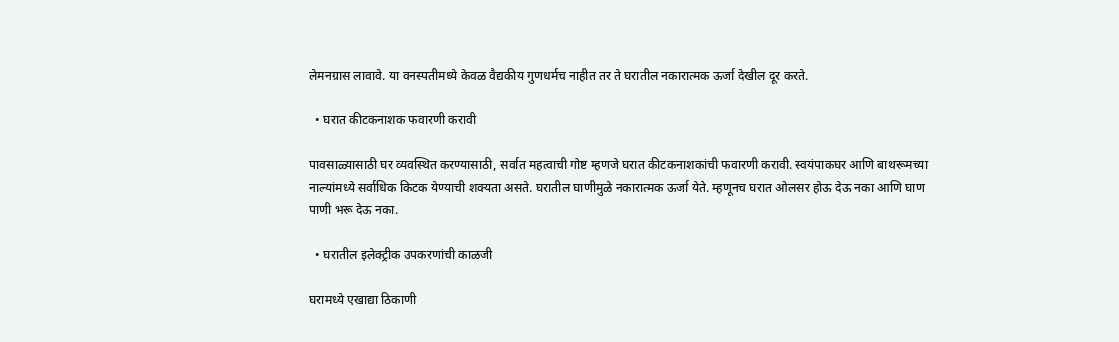लेमनग्रास लावावे. या वनस्पतीमध्ये केवळ वैद्यकीय गुणधर्मच नाहीत तर ते घरातील नकारात्मक ऊर्जा देखील दूर करते.

  • घरात कीटकनाशक फवारणी करावी

पावसाळ्यासाठी घर व्यवस्थित करण्यासाठी, सर्वात महत्वाची गोष्ट म्हणजे घरात कीटकनाशकांची फवारणी करावी. स्वयंपाकघर आणि बाथरूमच्या नाल्यांमध्ये सर्वाधिक किटक येण्याची शक्यता असते. घरातील घाणीमुळे नकारात्मक ऊर्जा येते. म्हणूनच घरात ओलसर होऊ देऊ नका आणि घाण पाणी भरू देऊ नका.

  • घरातील इलेक्ट्रीक उपकरणांची काळजी

घरामध्ये एखाद्या ठिकाणी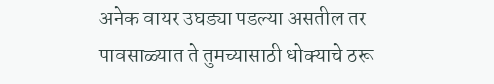अनेक वायर उघड्या पडल्या असतील तर पावसाळ्यात ते तुमच्यासाठी धोक्याचे ठरू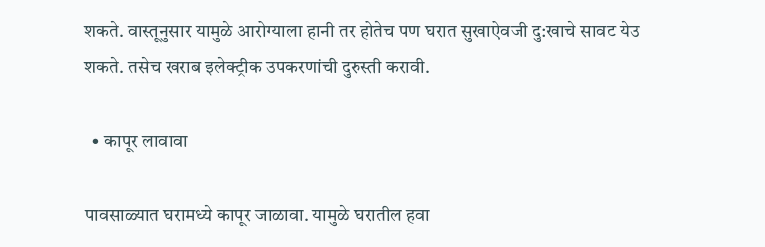शकते. वास्तूनुसार यामुळे आरोग्याला हानी तर होतेच पण घरात सुखाऐवजी दु:खाचे सावट येउ शकते. तसेच खराब इलेक्ट्रीक उपकरणांची दुरुस्ती करावी.

  • कापूर लावावा

पावसाळ्यात घरामध्ये कापूर जाळावा. यामुळे घरातील हवा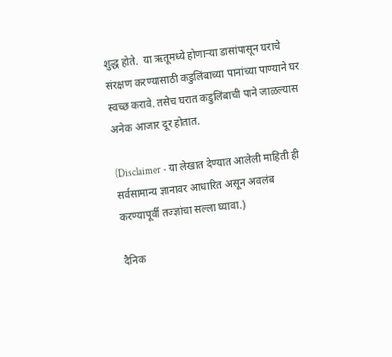शुद्ध होते.  या ऋतूमध्ये होणाऱ्या डासांपासून घराचे संरक्षण करण्यासाठी कडुलिंबाच्या पानांच्या पाण्याने घर स्वच्छ करावे. तसेच घरात कडुलिंबाची पाने जाळल्यास अनेक आजार दूर होतात.

(Disclaimer - या लेखात देण्यात आलेली माहिती ही सर्वसामान्य ज्ञानावर आधारित असून अवलंब करण्यापूर्वी तज्ज्ञांचा सल्ला घ्यावा.)

दैनिक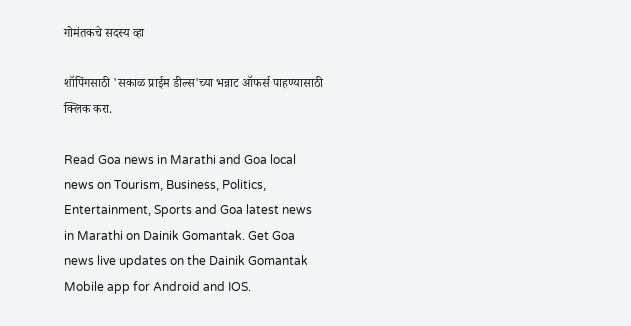गोमंतकचे सदस्य व्हा

शॉपिंगसाठी 'सकाळ प्राईम डील्स'च्या भन्नाट ऑफर्स पाहण्यासाठी क्लिक करा.

Read Goa news in Marathi and Goa local news on Tourism, Business, Politics, Entertainment, Sports and Goa latest news in Marathi on Dainik Gomantak. Get Goa news live updates on the Dainik Gomantak Mobile app for Android and IOS.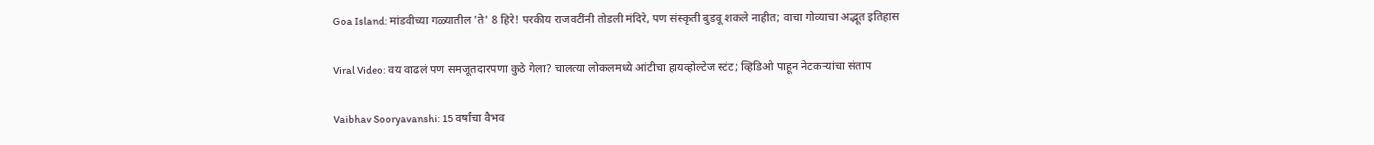Goa Island: मांडवीच्या गळ्यातील 'ते' 8 हिरे! परकीय राजवटींनी तोडली मंदिरे, पण संस्कृती बुडवू शकले नाहीत; वाचा गोव्याचा अद्भूत इतिहास

Viral Video: वय वाढलं पण समजूतदारपणा कुठे गेला? चालत्या लोकलमध्ये आंटीचा हायव्होल्टेज स्टंट; व्हिडिओ पाहून नेटकऱ्यांचा संताप

Vaibhav Sooryavanshi: 15 वर्षांचा वैभव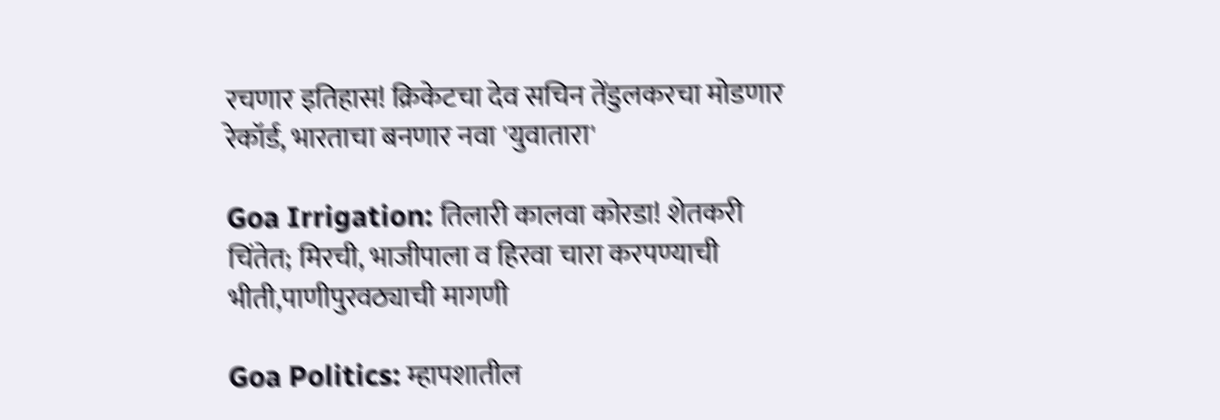रचणार इतिहास! क्रिकेटचा देव सचिन तेंडुलकरचा मोडणार रेकॉर्ड, भारताचा बनणार नवा 'युवातारा'

Goa Irrigation: तिलारी कालवा कोरडा! शेतकरी चिंतेत; मिरची, भाजीपाला व हिरवा चारा करपण्याची भीती,पाणीपुरवठ्याची मागणी

Goa Politics: म्हापशातील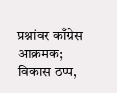प्रश्नांवर काँग्रेस आक्रमक; विकास ठप्प,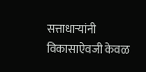सत्ताधाऱ्यांनी विकासाऐवजी केवळ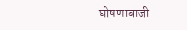घोषणाबाजी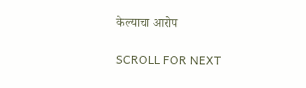केल्याचा आरोप

SCROLL FOR NEXT